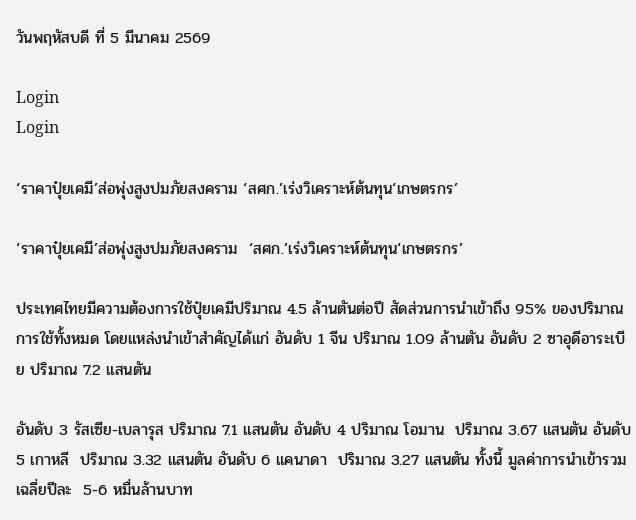วันพฤหัสบดี ที่ 5 มีนาคม 2569

Login
Login

‘ราคาปุ๋ยเคมี’ส่อพุ่งสูงปมภัยสงคราม ‘สศก.’เร่งวิเคราะห์ต้นทุน‘เกษตรกร’

‘ราคาปุ๋ยเคมี’ส่อพุ่งสูงปมภัยสงคราม  ‘สศก.’เร่งวิเคราะห์ต้นทุน‘เกษตรกร’

ประเทศไทยมีความต้องการใช้ปุ๋ยเคมีปริมาณ 4.5 ล้านตันต่อปี สัดส่วนการนำเข้าถึง 95% ของปริมาณการใช้ทั้งหมด โดยแหล่งนำเข้าสำคัญได้แก่ อันดับ 1 จีน ปริมาณ 1.09 ล้านตัน อันดับ 2 ซาอุดีอาระเบีย ปริมาณ 7.2 แสนตัน

อันดับ 3 รัสเซีย-เบลารุส ปริมาณ 7.1 แสนตัน อันดับ 4 ปริมาณ โอมาน  ปริมาณ 3.67 แสนตัน อันดับ 5 เกาหลี  ปริมาณ 3.32 แสนตัน อันดับ 6 แคนาดา  ปริมาณ 3.27 แสนตัน ทั้งนี้ มูลค่าการนำเข้ารวมเฉลี่ยปีละ  5-6 หมื่นล้านบาท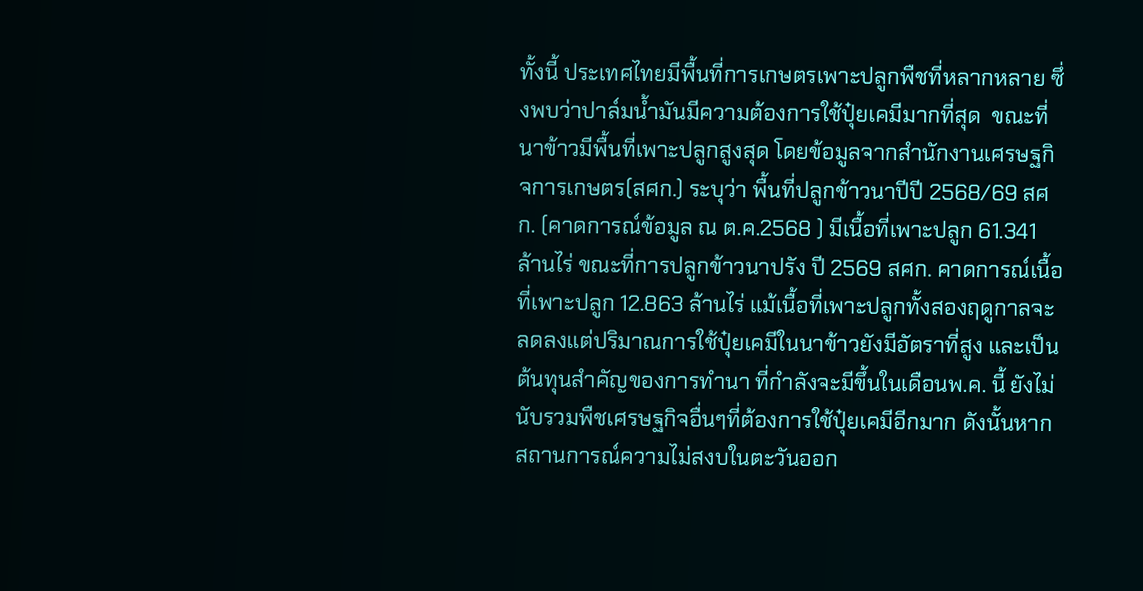ทั้งนี้ ประเทศไทยมีพื้นที่การเกษตรเพาะปลูกพืชที่หลากหลาย ซึ่งพบว่าปาล์มน้ำมันมีความต้องการใช้ปุ๋ยเคมีมากที่สุด  ขณะที่นาข้าวมีพื้นที่เพาะปลูกสูงสุด โดยข้อมูลจากสำนักงานเศรษฐกิจการเกษตร(สศก.) ระบุว่า พื้นที่ปลูกข้าวนาปีปี 2568/69 สศก. (คาดการณ์ข้อมูล ณ ต.ค.2568 ) มีเนื้อที่เพาะปลูก 61.341 ล้านไร่ ขณะที่การปลูกข้าวนาปรัง ปี 2569 สศก. คาดการณ์เนื้อที่เพาะปลูก 12.863 ล้านไร่ แม้เนื้อที่เพาะปลูกทั้งสองฤดูกาลจะลดลงแต่ปริมาณการใช้ปุ๋ยเคมีในนาข้าวยังมีอัตราที่สูง และเป็นต้นทุนสำคัญของการทำนา ที่กำลังจะมีขึ้นในเดือนพ.ค. นี้ ยังไม่นับรวมพืชเศรษฐกิจอื่นๆที่ต้องการใช้ปุ๋ยเคมีอีกมาก ดังนั้นหากสถานการณ์ความไม่สงบในตะวันออก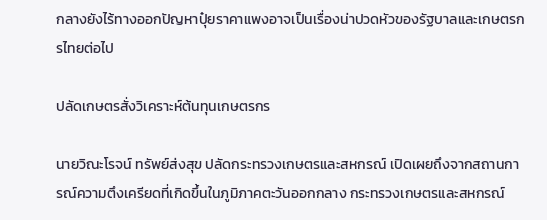กลางยังไร้ทางออกปัญหาปุ๋ยราคาแพงอาจเป็นเรื่องน่าปวดหัวของรัฐบาลและเกษตรกรไทยต่อไป

ปลัดเกษตรสั่งวิเคราะห์ต้นทุนเกษตรกร

นายวิณะโรจน์ ทรัพย์ส่งสุข ปลัดกระทรวงเกษตรและสหกรณ์ เปิดเผยถึงจากสถานการณ์ความตึงเครียดที่เกิดขึ้นในภูมิภาคตะวันออกกลาง กระทรวงเกษตรและสหกรณ์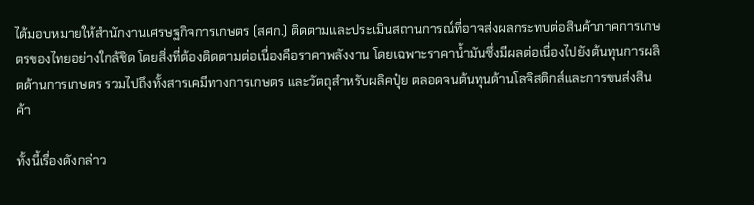ได้มอบหมายให้สำนักงานเศรษฐกิจการเกษตร (สศก.) ติดตามและประเมินสถานการณ์ที่อาจส่งผลกระทบต่อสินค้าภาคการเกษตรของไทยอย่างใกล้ชิด โดยสิ่งที่ต้องติดตามต่อเนื่องคือราคาพลังงาน โดยเฉพาะราคาน้ำมันซึ่งมีผลต่อเนื่องไปยังต้นทุนการผลิตด้านการเกษตร รวมไปถึงทั้งสารเคมีทางการเกษตร และวัตถุสำหรับผลิคปุ๋ย ตลอดจนต้นทุนด้านโลจิสติกส์และการขนส่งสินค้า

ทั้งนี้เรื่องดังกล่าว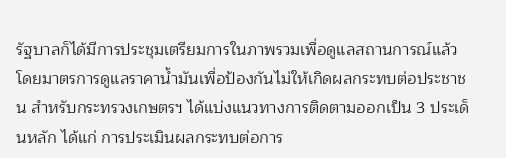รัฐบาลก็ได้มีการประชุมเตรียมการในภาพรวมเพื่อดูแลสถานการณ์แล้ว โดยมาตรการดูแลราคาน้ำมันเพื่อป้องกันไม่ให้เกิดผลกระทบต่อประชาชน สำหรับกระทรวงเกษตรฯ ได้แบ่งแนวทางการติดตามออกเป็น 3 ประเด็นหลัก ได้แก่ การประเมินผลกระทบต่อการ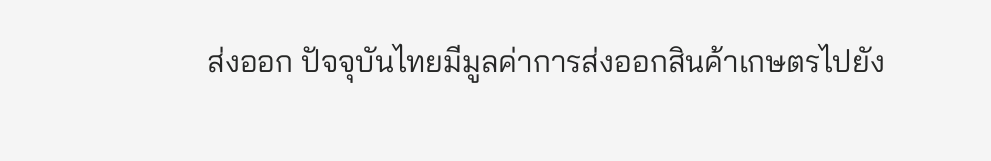ส่งออก ปัจจุบันไทยมีมูลค่าการส่งออกสินค้าเกษตรไปยัง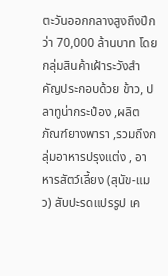ตะวันออกกลางสูงถึงปีกว่า 70,000 ล้านบาท โดยกลุ่มสินค้าเฝ้าระวังสำคัญประกอบด้วย ข้าว, ปลาทูน่ากระป๋อง ,ผลิตภัณฑ์ยางพารา ,รวมถึงกลุ่มอาหารปรุงแต่ง , อาหารสัตว์เลี้ยง (สุนัข-แมว) สับปะรดแปรรูป เค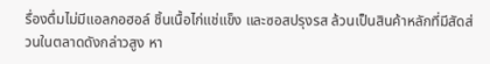รื่องดื่มไม่มีแอลกอฮอล์ ชิ้นเนื้อไก่แช่แข็ง และซอสปรุงรส ล้วนเป็นสินค้าหลักที่มีสัดส่วนในตลาดดังกล่าวสูง หา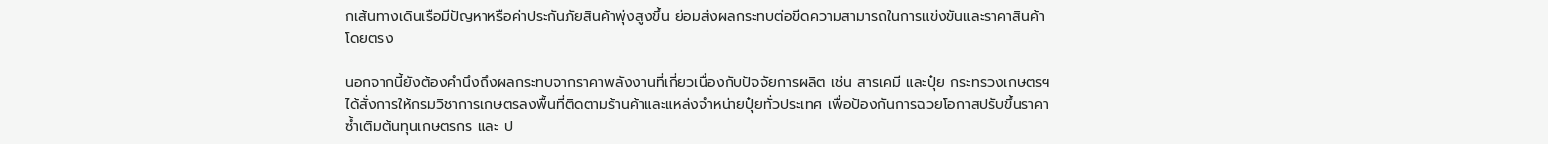กเส้นทางเดินเรือมีปัญหาหรือค่าประกันภัยสินค้าพุ่งสูงขึ้น ย่อมส่งผลกระทบต่อขีดความสามารถในการแข่งขันและราคาสินค้าโดยตรง

นอกจากนี้ยังต้องคำนึงถึงผลกระทบจากราคาพลังงานที่เกี่ยวเนื่องกับปัจจัยการผลิต เช่น สารเคมี และปุ๋ย กระทรวงเกษตรฯ ได้สั่งการให้กรมวิชาการเกษตรลงพื้นที่ติดตามร้านค้าและแหล่งจำหน่ายปุ๋ยทั่วประเทศ เพื่อป้องกันการฉวยโอกาสปรับขึ้นราคาซ้ำเติมต้นทุนเกษตรกร และ ป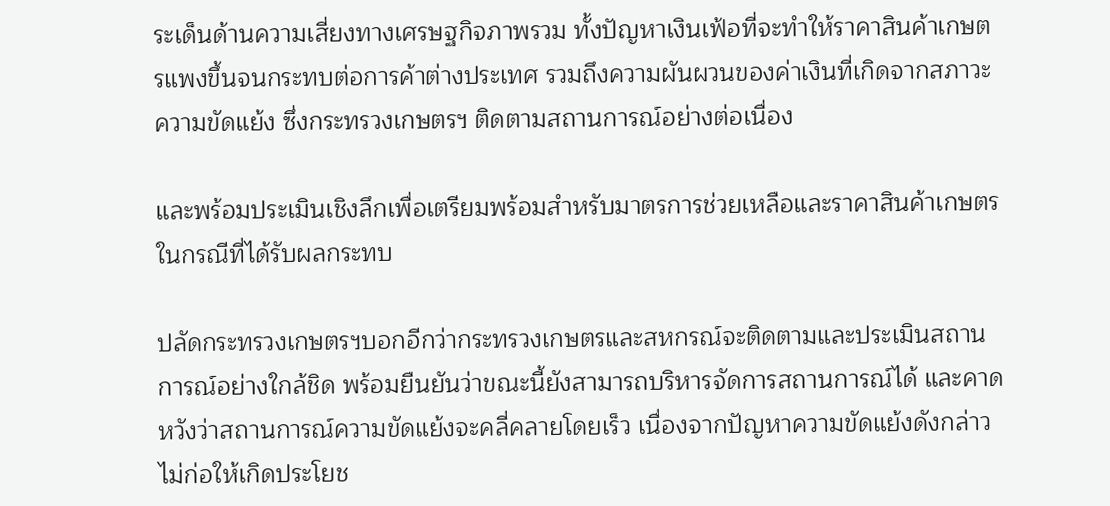ระเด็นด้านความเสี่ยงทางเศรษฐกิจภาพรวม ทั้งปัญหาเงินเฟ้อที่จะทำให้ราคาสินค้าเกษตรแพงขึ้นจนกระทบต่อการค้าต่างประเทศ รวมถึงความผันผวนของค่าเงินที่เกิดจากสภาวะความขัดแย้ง ซึ่งกระทรวงเกษตรฯ ติดตามสถานการณ์อย่างต่อเนื่อง

และพร้อมประเมินเชิงลึกเพื่อเตรียมพร้อมสำหรับมาตรการช่วยเหลือและราคาสินค้าเกษตรในกรณีที่ได้รับผลกระทบ

ปลัดกระทรวงเกษตรฯบอกอีกว่ากระทรวงเกษตรและสหกรณ์จะติดตามและประเมินสถานการณ์อย่างใกล้ชิด พร้อมยืนยันว่าขณะนี้ยังสามารถบริหารจัดการสถานการณ์ได้ และคาดหวังว่าสถานการณ์ความขัดแย้งจะคลี่คลายโดยเร็ว เนื่องจากปัญหาความขัดแย้งดังกล่าวไม่ก่อให้เกิดประโยช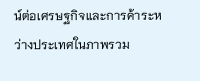น์ต่อเศรษฐกิจและการค้าระหว่างประเทศในภาพรวม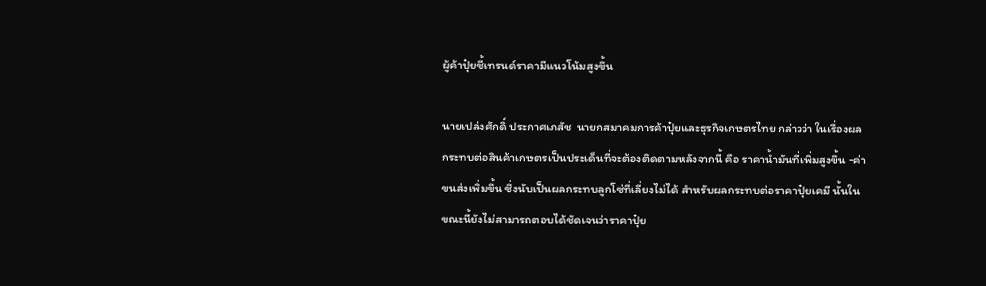ผู้ค้าปุ๋ยชี้เทรนด์ราคามีแนวโน้มสูงขึ้น

นายเปล่งศักดิ์ ประกาศเภสัช  นายกสมาคมการค้าปุ๋ยและธุรกิจเกษตรไทย กล่าวว่า ในเรื่องผลกระทบต่อสินค้าเกษตรเป็นประเด็นที่จะต้องติดตามหลังจากนี้ คือ ราคาน้ำมันที่เพิ่มสูงขึ้น -ค่าขนส่งเพิ่มขึ้น ซึ่งนับเป็นผลกระทบลูกโซ่ที่เลี่ยงไม่ได้ สำหรับผลกระทบต่อราคาปุ๋ยเคมี นั้นในขณะนี้ยังไม่สามารถตอบได้ชัดเจนว่าราคาปุ๋ย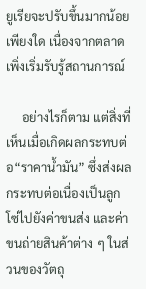ยูเรียจะปรับขึ้นมากน้อยเพียงใด เนื่องจากตลาดเพิ่งเริ่มรับรู้สถานการณ์

     อย่างไรก็ตาม แต่สิ่งที่เห็นเมื่อเกิดผลกระทบต่อ“ราคาน้ำมัน” ซึ่งส่งผลกระทบต่อเนื่องเป็นลูกโซ่ไปยังค่าขนส่ง และค่าขนถ่ายสินค้าต่าง ๆ ในส่วนของวัตถุ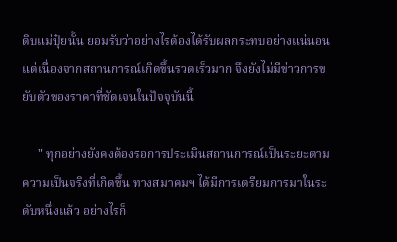ดิบแม่ปุ๋ยนั้น ยอมรับว่าอย่างไรต้องได้รับผลกระทบอย่างแน่นอน แต่เนื่องจากสถานการณ์เกิดขึ้นรวดเร็วมาก จึงยังไม่มีข่าวการขยับตัวของราคาที่ชัดเจนในปัจจุบันนี้

     " ทุกอย่างยังคงต้องรอการประเมินสถานการณ์เป็นระยะตามความเป็นจริงที่เกิดขึ้น ทางสมาคมฯ ได้มีการเตรียมการมาในระดับหนึ่งแล้ว อย่างไรก็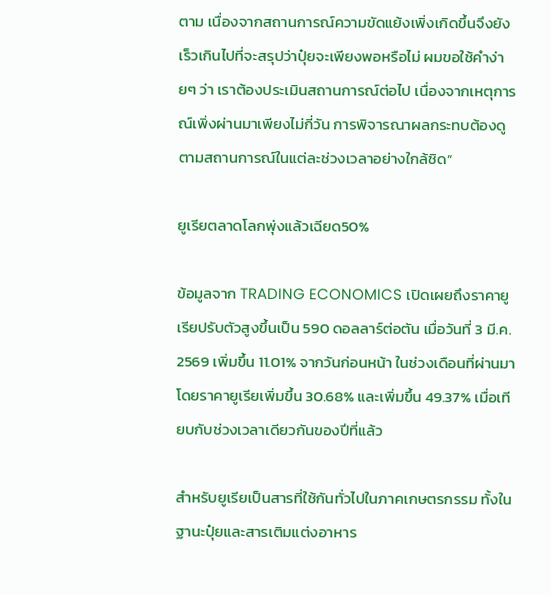ตาม เนื่องจากสถานการณ์ความขัดแย้งเพิ่งเกิดขึ้นจึงยังเร็วเกินไปที่จะสรุปว่าปุ๋ยจะเพียงพอหรือไม่ ผมขอใช้คำง่ายๆ ว่า เราต้องประเมินสถานการณ์ต่อไป เนื่องจากเหตุการณ์เพิ่งผ่านมาเพียงไม่กี่วัน การพิจารณาผลกระทบต้องดูตามสถานการณ์ในแต่ละช่วงเวลาอย่างใกล้ชิด”

ยูเรียตลาดโลกพุ่งแล้วเฉียด50%

ข้อมูลจาก TRADING ECONOMICS เปิดเผยถึงราคายูเรียปรับตัวสูงขึ้นเป็น 590 ดอลลาร์ต่อตัน เมื่อวันที่ 3 มี.ค. 2569 เพิ่มขึ้น 11.01% จากวันก่อนหน้า ในช่วงเดือนที่ผ่านมา โดยราคายูเรียเพิ่มขึ้น 30.68% และเพิ่มขึ้น 49.37% เมื่อเทียบกับช่วงเวลาเดียวกันของปีที่แล้ว

สำหรับยูเรียเป็นสารที่ใช้กันทั่วไปในภาคเกษตรกรรม ทั้งในฐานะปุ๋ยและสารเติมแต่งอาหาร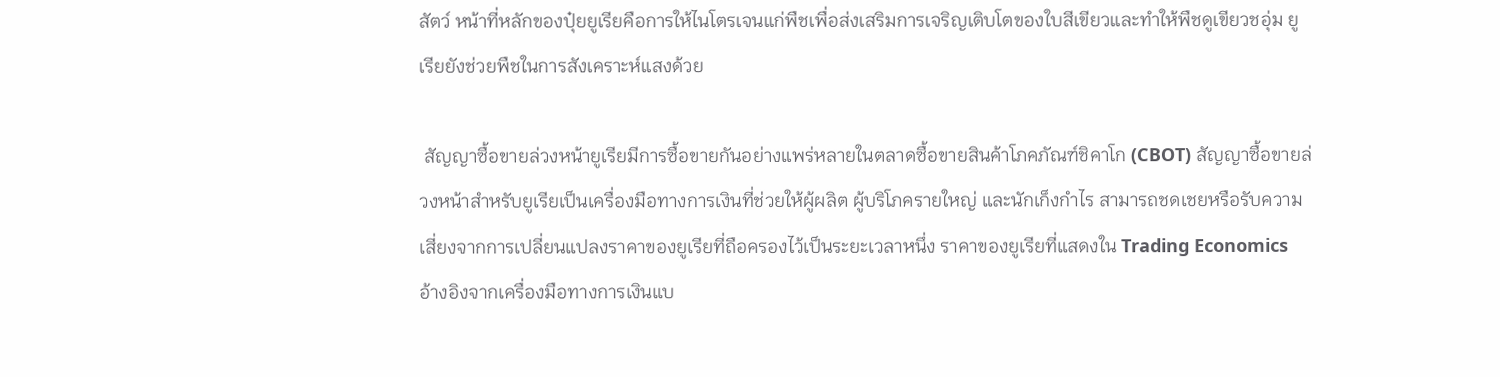สัตว์ หน้าที่หลักของปุ๋ยยูเรียคือการให้ไนโตรเจนแก่พืชเพื่อส่งเสริมการเจริญเติบโตของใบสีเขียวและทำให้พืชดูเขียวชอุ่ม ยูเรียยังช่วยพืชในการสังเคราะห์แสงด้วย

 สัญญาซื้อขายล่วงหน้ายูเรียมีการซื้อขายกันอย่างแพร่หลายในตลาดซื้อขายสินค้าโภคภัณฑ์ชิคาโก (CBOT) สัญญาซื้อขายล่วงหน้าสำหรับยูเรียเป็นเครื่องมือทางการเงินที่ช่วยให้ผู้ผลิต ผู้บริโภครายใหญ่ และนักเก็งกำไร สามารถชดเชยหรือรับความเสี่ยงจากการเปลี่ยนแปลงราคาของยูเรียที่ถือครองไว้เป็นระยะเวลาหนึ่ง ราคาของยูเรียที่แสดงใน Trading Economics อ้างอิงจากเครื่องมือทางการเงินแบ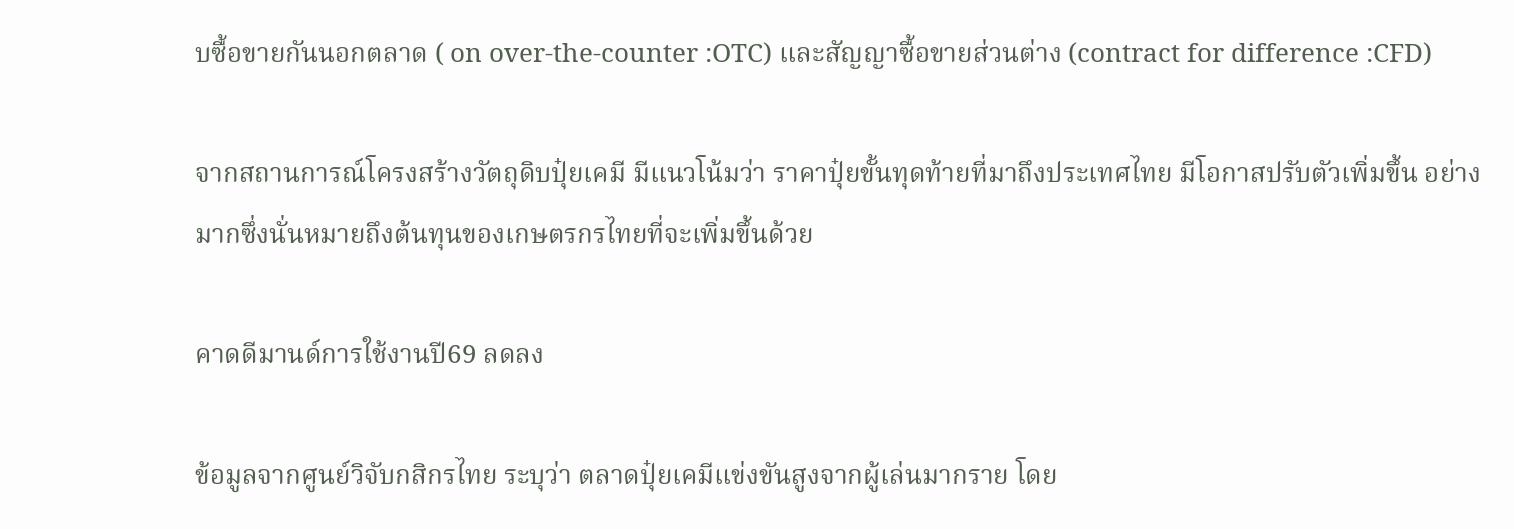บซื้อขายกันนอกตลาด ( on over-the-counter :OTC) และสัญญาซื้อขายส่วนต่าง (contract for difference :CFD)

จากสถานการณ์โครงสร้างวัตถุดิบปุ๋ยเคมี มีแนวโน้มว่า ราคาปุ๋ยขั้นทุดท้ายที่มาถึงประเทศไทย มีโอกาสปรับตัวเพิ่มขึ้น อย่างมากซึ่งนั่นหมายถึงต้นทุนของเกษตรกรไทยที่จะเพิ่มขึ้นด้วย

คาดดีมานด์การใช้งานปี69 ลดลง

ข้อมูลจากศูนย์วิจับกสิกรไทย ระบุว่า ตลาดปุ๋ยเคมีแข่งขันสูงจากผู้เล่นมากราย โดย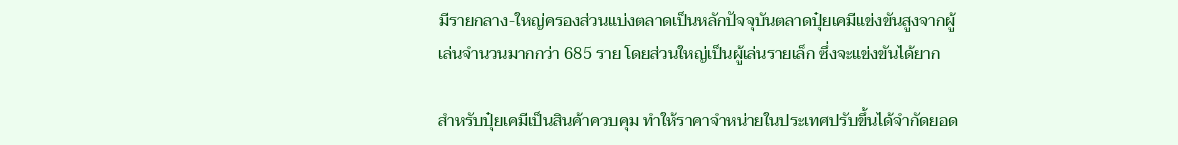มีรายกลาง-ใหญ่ครองส่วนแบ่งตลาดเป็นหลักปัจจุบันตลาดปุ๋ยเคมีแข่งขันสูงจากผู้เล่นจำนวนมากกว่า 685 ราย โดยส่วนใหญ่เป็นผู้เล่นรายเล็ก ซึ่งจะแข่งขันได้ยาก

สำหรับปุ๋ยเคมีเป็นสินค้าควบคุม ทำให้ราคาจำหน่ายในประเทศปรับขึ้นได้จำกัดยอด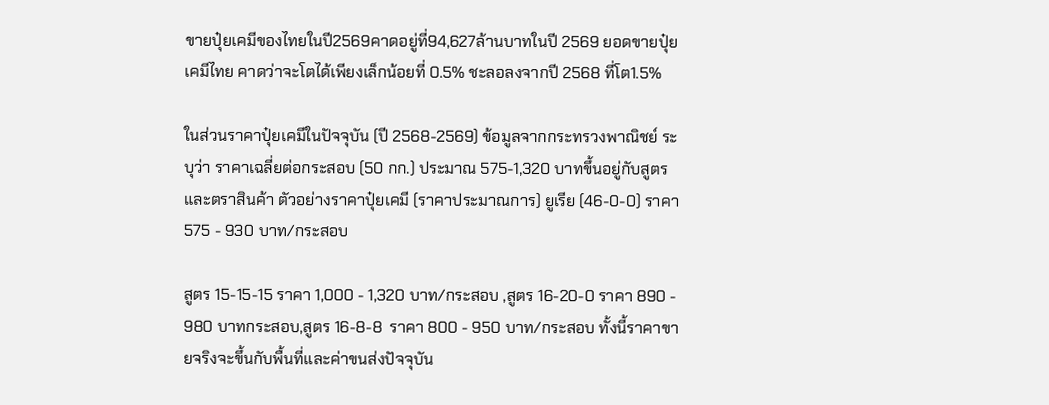ขายปุ๋ยเคมีของไทยในปี2569คาดอยู่ที่94,627ล้านบาทในปี 2569 ยอดขายปุ๋ยเคมีไทย คาดว่าจะโตได้เพียงเล็กน้อยที่ 0.5% ชะลอลงจากปี 2568 ที่โต1.5%

ในส่วนราคาปุ๋ยเคมีในปัจจุบัน (ปี 2568-2569) ข้อมูลจากกระทรวงพาณิชย์ ระบุว่า ราคาเฉลี่ยต่อกระสอบ (50 กก.) ประมาณ 575-1,320 บาทขึ้นอยู่กับสูตรและตราสินค้า ตัวอย่างราคาปุ๋ยเคมี (ราคาประมาณการ) ยูเรีย (46-0-0) ราคา 575 - 930 บาท/กระสอบ

สูตร 15-15-15 ราคา 1,000 - 1,320 บาท/กระสอบ ,สูตร 16-20-0 ราคา 890 - 980 บาทกระสอบ,สูตร 16-8-8  ราคา 800 - 950 บาท/กระสอบ ทั้งนี้ราคาขายจริงจะขึ้นกับพื้นที่และค่าขนส่งปัจจุบัน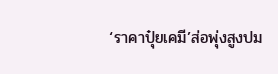‘ราคาปุ๋ยเคมี’ส่อพุ่งสูงปม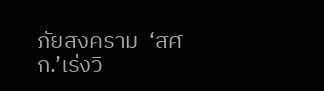ภัยสงคราม  ‘สศก.’เร่งวิ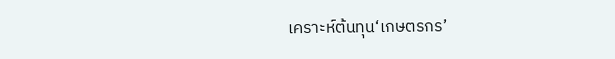เคราะห์ต้นทุน‘เกษตรกร’